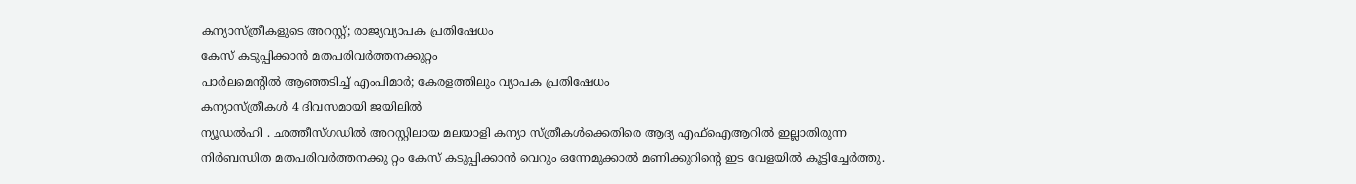കന്യാസ്ത്രീകളുടെ അറസ്റ്റ്; രാജ്യവ്യാപക പ്രതിഷേധം
കേസ് കടുപ്പിക്കാൻ മതപരിവർത്തനക്കുറ്റം
പാർലമെന്റിൽ ആഞ്ഞടിച്ച് എംപിമാർ; കേരളത്തിലും വ്യാപക പ്രതിഷേധം
കന്യാസ്ത്രീകൾ 4 ദിവസമായി ജയിലിൽ
ന്യൂഡൽഹി . ഛത്തീസ്ഗഡിൽ അറസ്റ്റിലായ മലയാളി കന്യാ സ്ത്രീകൾക്കെതിരെ ആദ്യ എഫ്ഐആറിൽ ഇല്ലാതിരുന്ന നിർബന്ധിത മതപരിവർത്തനക്കു റ്റം കേസ് കടുപ്പിക്കാൻ വെറും ഒന്നേമുക്കാൽ മണിക്കുറിന്റെ ഇട വേളയിൽ കൂട്ടിച്ചേർത്തു.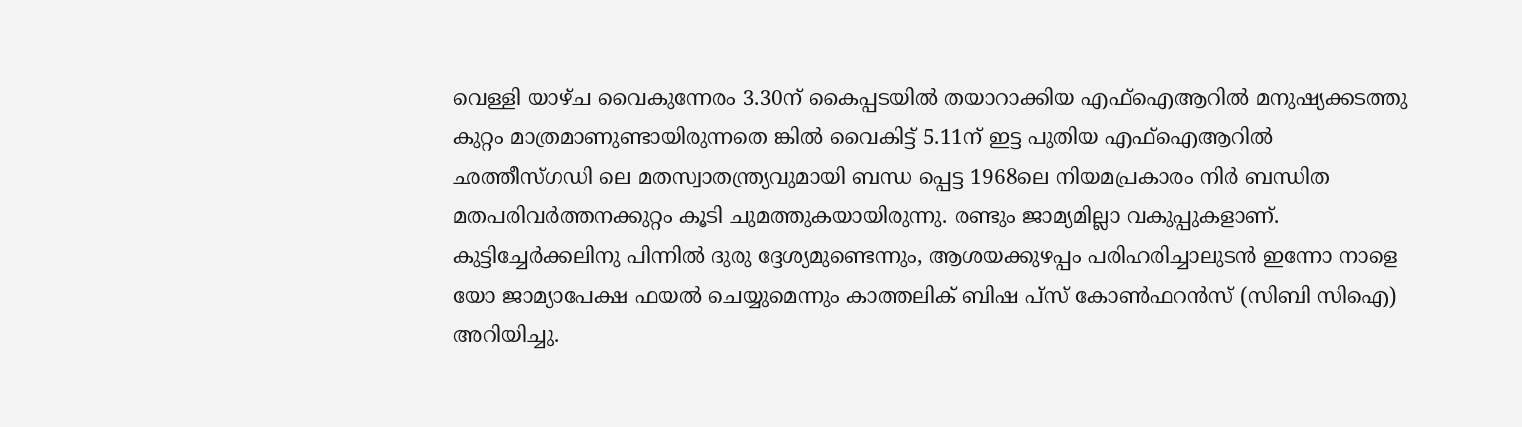വെള്ളി യാഴ്ച വൈകുന്നേരം 3.30ന് കൈപ്പടയിൽ തയാറാക്കിയ എഫ്ഐആറിൽ മനുഷ്യക്കടത്തു കുറ്റം മാത്രമാണുണ്ടായിരുന്നതെ ങ്കിൽ വൈകിട്ട് 5.11ന് ഇട്ട പുതിയ എഫ്ഐആറിൽ ഛത്തീസ്ഗഡി ലെ മതസ്വാതന്ത്ര്യവുമായി ബന്ധ പ്പെട്ട 1968ലെ നിയമപ്രകാരം നിർ ബന്ധിത മതപരിവർത്തനക്കുറ്റം കൂടി ചുമത്തുകയായിരുന്നു. രണ്ടും ജാമ്യമില്ലാ വകുപ്പുകളാണ്.
കുട്ടിച്ചേർക്കലിനു പിന്നിൽ ദുരു ദ്ദേശ്യമുണ്ടെന്നും, ആശയക്കുഴപ്പം പരിഹരിച്ചാലുടൻ ഇന്നോ നാളെ യോ ജാമ്യാപേക്ഷ ഫയൽ ചെയ്യുമെന്നും കാത്തലിക് ബിഷ പ്സ് കോൺഫറൻസ് (സിബി സിഐ) അറിയിച്ചു.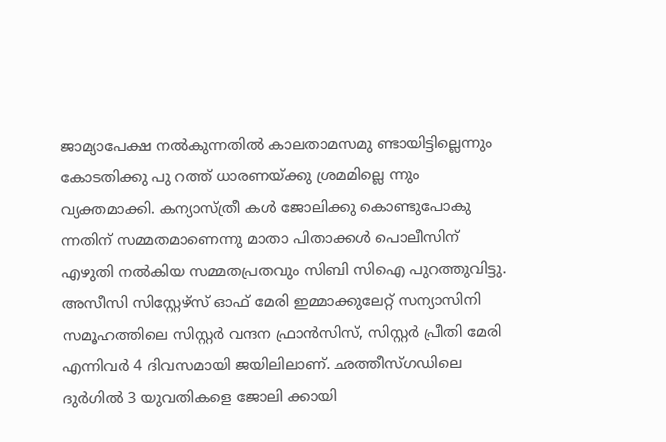ജാമ്യാപേക്ഷ നൽകുന്നതിൽ കാലതാമസമു ണ്ടായിട്ടില്ലെന്നും കോടതിക്കു പു റത്ത് ധാരണയ്ക്കു ശ്രമമില്ലെ ന്നും വ്യക്തമാക്കി. കന്യാസ്ത്രീ കൾ ജോലിക്കു കൊണ്ടുപോകു ന്നതിന് സമ്മതമാണെന്നു മാതാ പിതാക്കൾ പൊലീസിന് എഴുതി നൽകിയ സമ്മതപ്രതവും സിബി സിഐ പുറത്തുവിട്ടു.
അസീസി സിസ്റ്റേഴ്സ് ഓഫ് മേരി ഇമ്മാക്കുലേറ്റ് സന്യാസിനി സമൂഹത്തിലെ സിസ്റ്റർ വന്ദന ഫ്രാൻസിസ്, സിസ്റ്റർ പ്രീതി മേരി എന്നിവർ 4 ദിവസമായി ജയിലിലാണ്. ഛത്തീസ്ഗഡിലെ ദുർഗിൽ 3 യുവതികളെ ജോലി ക്കായി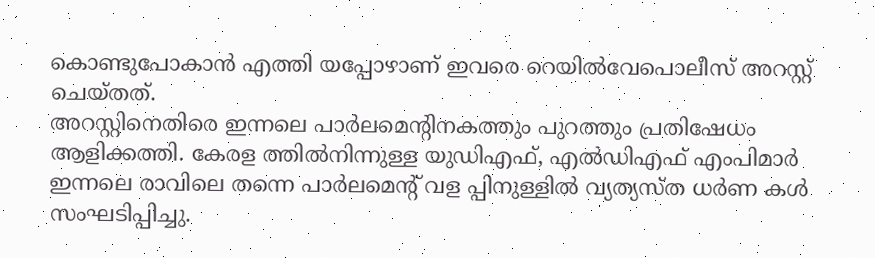കൊണ്ടുപോകാൻ എത്തി യപ്പോഴാണ് ഇവരെ റെയിൽവേപൊലീസ് അറസ്റ്റ് ചെയ്തത്.
അറസ്റ്റിനെതിരെ ഇന്നലെ പാർലമെന്റിനകത്തും പുറത്തും പ്രതിഷേധം ആളിക്കത്തി. കേരള ത്തിൽനിന്നുള്ള യുഡിഎഫ്, എൽഡിഎഫ് എംപിമാർ ഇന്നലെ രാവിലെ തന്നെ പാർലമെന്റ് വള പ്പിനുള്ളിൽ വ്യത്യസ്ത ധർണ കൾ സംഘടിപ്പിച്ചു.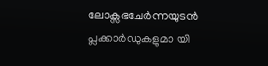ലോക്സഭചേർന്നയുടൻ പ്ലക്കാർഡുകളുമാ യി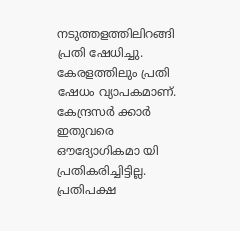നടുത്തളത്തിലിറങ്ങി പ്രതി ഷേധിച്ചു. കേരളത്തിലും പ്രതി ഷേധം വ്യാപകമാണ്. കേന്ദ്രസർ ക്കാർ ഇതുവരെ ഔദ്യോഗികമാ യി പ്രതികരിച്ചിട്ടില്ല.
പ്രതിപക്ഷ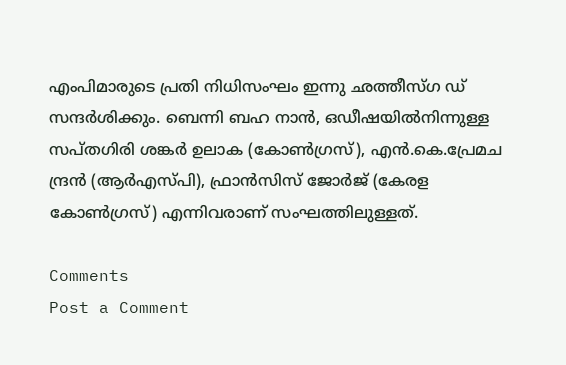എംപിമാരുടെ പ്രതി നിധിസംഘം ഇന്നു ഛത്തീസ്ഗ ഡ് സന്ദർശിക്കും. ബെന്നി ബഹ നാൻ, ഒഡീഷയിൽനിന്നുള്ള സപ്തഗിരി ശങ്കർ ഉലാക (കോൺഗ്രസ്), എൻ.കെ.പ്രേമച ന്ദ്രൻ (ആർഎസ്പി), ഫ്രാൻസിസ് ജോർജ് (കേരള കോൺഗ്രസ്) എന്നിവരാണ് സംഘത്തിലുള്ളത്.

Comments
Post a Comment